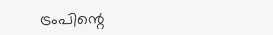ട്രംപിന്റെ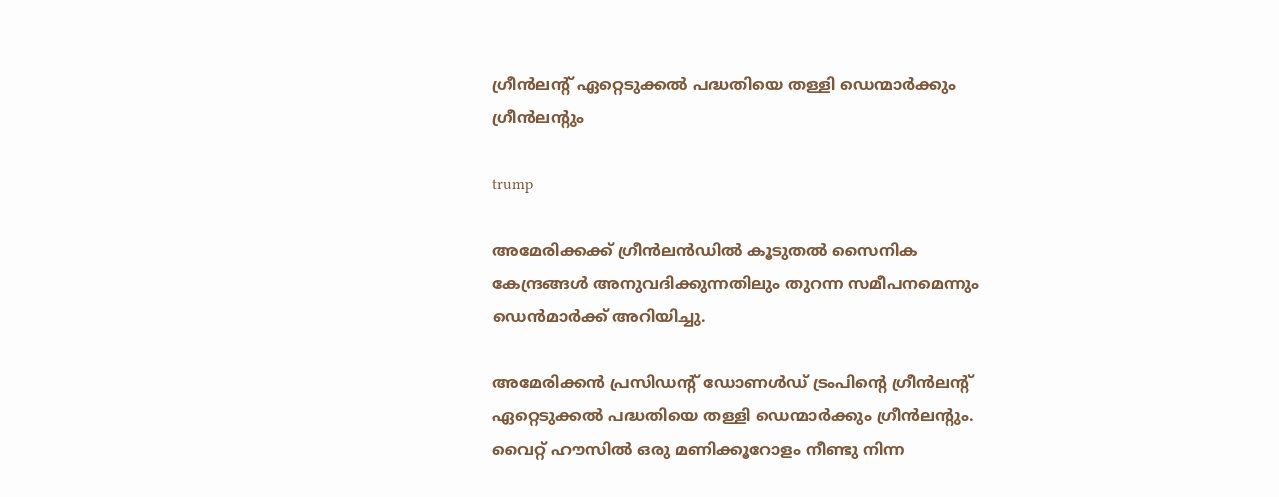ഗ്രീന്‍ലന്റ് ഏറ്റെടുക്കല്‍ പദ്ധതിയെ തള്ളി ഡെന്മാര്‍ക്കും ഗ്രീന്‍ലന്റും

trump

അമേരിക്കക്ക് ഗ്രീന്‍ലന്‍ഡില്‍ കൂടുതല്‍ സൈനിക കേന്ദ്രങ്ങള്‍ അനുവദിക്കുന്നതിലും തുറന്ന സമീപനമെന്നും ഡെന്‍മാര്‍ക്ക് അറിയിച്ചു.

അമേരിക്കന്‍ പ്രസിഡന്റ് ഡോണള്‍ഡ് ട്രംപിന്റെ ഗ്രീന്‍ലന്റ് ഏറ്റെടുക്കല്‍ പദ്ധതിയെ തള്ളി ഡെന്മാര്‍ക്കും ഗ്രീന്‍ലന്റും. വൈറ്റ് ഹൗസില്‍ ഒരു മണിക്കൂറോളം നീണ്ടു നിന്ന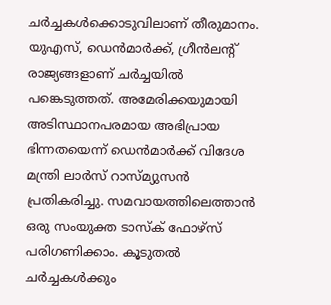ചര്‍ച്ചകള്‍ക്കൊടുവിലാണ് തീരുമാനം. യുഎസ്, ഡെന്‍മാര്‍ക്ക്, ഗ്രീന്‍ലന്റ് രാജ്യങ്ങളാണ് ചര്‍ച്ചയില്‍ പങ്കെടുത്തത്. അമേരിക്കയുമായി അടിസ്ഥാനപരമായ അഭിപ്രായ ഭിന്നതയെന്ന് ഡെന്‍മാര്‍ക്ക് വിദേശ മന്ത്രി ലാര്‍സ് റാസ്മ്യുസന്‍ പ്രതികരിച്ചു. സമവായത്തിലെത്താന്‍ ഒരു സംയുക്ത ടാസ്‌ക് ഫോഴ്സ് പരിഗണിക്കാം. കൂടുതല്‍ ചര്‍ച്ചകള്‍ക്കും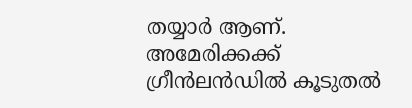തയ്യാര്‍ ആണ്. അമേരിക്കക്ക് ഗ്രീന്‍ലന്‍ഡില്‍ കൂടുതല്‍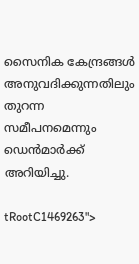സൈനിക കേന്ദ്രങ്ങള്‍ അനുവദിക്കുന്നതിലും തുറന്ന സമീപനമെന്നും ഡെന്‍മാര്‍ക്ക് അറിയിച്ചു.

tRootC1469263">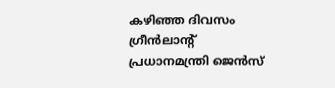കഴിഞ്ഞ ദിവസം ഗ്രീന്‍ലാന്റ് പ്രധാനമന്ത്രി ജെന്‍സ്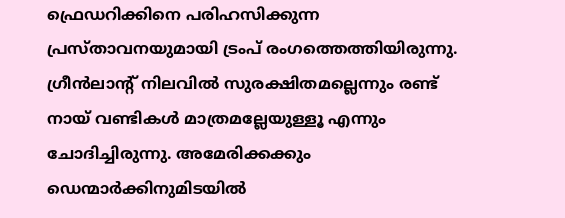ഫ്രെഡറിക്കിനെ പരിഹസിക്കുന്ന പ്രസ്താവനയുമായി ട്രംപ് രംഗത്തെത്തിയിരുന്നു. ഗ്രീന്‍ലാന്റ് നിലവില്‍ സുരക്ഷിതമല്ലെന്നും രണ്ട് നായ് വണ്ടികള്‍ മാത്രമല്ലേയുള്ളൂ എന്നും ചോദിച്ചിരുന്നു. അമേരിക്കക്കും ഡെന്മാര്‍ക്കിനുമിടയില്‍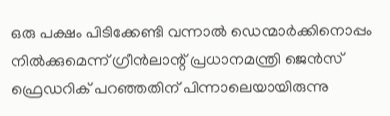ഒരു പക്ഷം പിടിക്കേണ്ടി വന്നാല്‍ ഡെന്മാര്‍ക്കിനൊപ്പം നില്‍ക്കുമെന്ന് ഗ്രീന്‍ലാന്റ് പ്രധാനമന്ത്രി ജെന്‍സ് ഫ്രെഡറിക് പറഞ്ഞതിന് പിന്നാലെയായിരുന്നു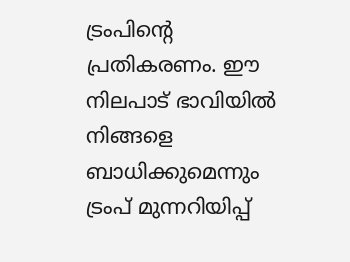ട്രംപിന്റെ പ്രതികരണം. ഈ നിലപാട് ഭാവിയില്‍ നിങ്ങളെ ബാധിക്കുമെന്നും ട്രംപ് മുന്നറിയിപ്പ്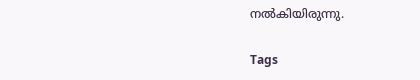നല്‍കിയിരുന്നു.

Tags